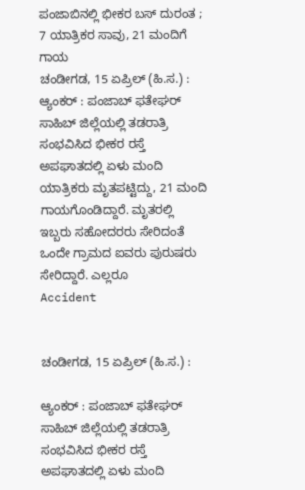ಪಂಜಾಬಿನಲ್ಲಿ ಭೀಕರ ಬಸ್ ದುರಂತ ; 7 ಯಾತ್ರಿಕರ ಸಾವು, 21 ಮಂದಿಗೆ ಗಾಯ
ಚಂಡೀಗಡ, 15 ಏಪ್ರಿಲ್ (ಹಿ.ಸ.) : ಆ್ಯಂಕರ್ : ಪಂಜಾಬ್ ಫತೇಘರ್ ಸಾಹಿಬ್ ಜಿಲ್ಲೆಯಲ್ಲಿ ತಡರಾತ್ರಿ ಸಂಭವಿಸಿದ ಭೀಕರ ರಸ್ತೆ ಅಪಘಾತದಲ್ಲಿ ಏಳು ಮಂದಿ ಯಾತ್ರಿಕರು ಮೃತಪಟ್ಟಿದ್ದು, 21 ಮಂದಿ ಗಾಯಗೊಂಡಿದ್ದಾರೆ. ಮೃತರಲ್ಲಿ ಇಬ್ಬರು ಸಹೋದರರು ಸೇರಿದಂತೆ ಒಂದೇ ಗ್ರಾಮದ ಐವರು ಪುರುಷರು ಸೇರಿದ್ದಾರೆ. ಎಲ್ಲರೂ
Accident


ಚಂಡೀಗಡ, 15 ಏಪ್ರಿಲ್ (ಹಿ.ಸ.) :

ಆ್ಯಂಕರ್ : ಪಂಜಾಬ್ ಫತೇಘರ್ ಸಾಹಿಬ್ ಜಿಲ್ಲೆಯಲ್ಲಿ ತಡರಾತ್ರಿ ಸಂಭವಿಸಿದ ಭೀಕರ ರಸ್ತೆ ಅಪಘಾತದಲ್ಲಿ ಏಳು ಮಂದಿ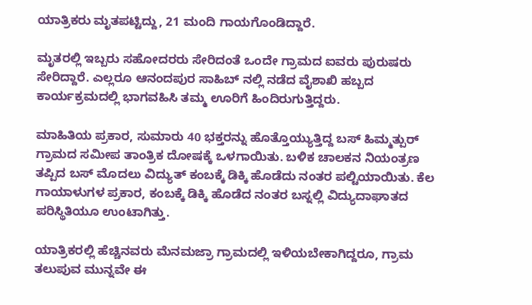ಯಾತ್ರಿಕರು ಮೃತಪಟ್ಟಿದ್ದು, 21 ಮಂದಿ ಗಾಯಗೊಂಡಿದ್ದಾರೆ.

ಮೃತರಲ್ಲಿ ಇಬ್ಬರು ಸಹೋದರರು ಸೇರಿದಂತೆ ಒಂದೇ ಗ್ರಾಮದ ಐವರು ಪುರುಷರು ಸೇರಿದ್ದಾರೆ. ಎಲ್ಲರೂ ಆನಂದಪುರ ಸಾಹಿಬ್ ನಲ್ಲಿ ನಡೆದ ವೈಶಾಖಿ ಹಬ್ಬದ ಕಾರ್ಯಕ್ರಮದಲ್ಲಿ ಭಾಗವಹಿಸಿ ತಮ್ಮ ಊರಿಗೆ ಹಿಂದಿರುಗುತ್ತಿದ್ದರು.

ಮಾಹಿತಿಯ ಪ್ರಕಾರ, ಸುಮಾರು 40 ಭಕ್ತರನ್ನು ಹೊತ್ತೊಯ್ಯುತ್ತಿದ್ದ ಬಸ್ ಹಿಮ್ಮತ್ಪುರ್ ಗ್ರಾಮದ ಸಮೀಪ ತಾಂತ್ರಿಕ ದೋಷಕ್ಕೆ ಒಳಗಾಯಿತು. ಬಳಿಕ ಚಾಲಕನ ನಿಯಂತ್ರಣ ತಪ್ಪಿದ ಬಸ್ ಮೊದಲು ವಿದ್ಯುತ್ ಕಂಬಕ್ಕೆ ಡಿಕ್ಕಿ ಹೊಡೆದು ನಂತರ ಪಲ್ಟಿಯಾಯಿತು. ಕೆಲ ಗಾಯಾಳುಗಳ ಪ್ರಕಾರ, ಕಂಬಕ್ಕೆ ಡಿಕ್ಕಿ ಹೊಡೆದ ನಂತರ ಬಸ್ನಲ್ಲಿ ವಿದ್ಯುದಾಘಾತದ ಪರಿಸ್ಥಿತಿಯೂ ಉಂಟಾಗಿತ್ತು.

ಯಾತ್ರಿಕರಲ್ಲಿ ಹೆಚ್ಚಿನವರು ಮೆನಮಜ್ರಾ ಗ್ರಾಮದಲ್ಲಿ ಇಳಿಯಬೇಕಾಗಿದ್ದರೂ, ಗ್ರಾಮ ತಲುಪುವ ಮುನ್ನವೇ ಈ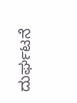ದುರ್ಘಟನೆ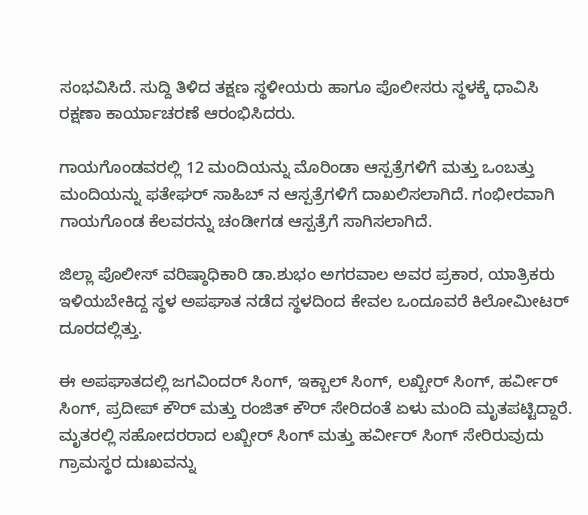ಸಂಭವಿಸಿದೆ. ಸುದ್ದಿ ತಿಳಿದ ತಕ್ಷಣ ಸ್ಥಳೀಯರು ಹಾಗೂ ಪೊಲೀಸರು ಸ್ಥಳಕ್ಕೆ ಧಾವಿಸಿ ರಕ್ಷಣಾ ಕಾರ್ಯಾಚರಣೆ ಆರಂಭಿಸಿದರು.

ಗಾಯಗೊಂಡವರಲ್ಲಿ 12 ಮಂದಿಯನ್ನು ಮೊರಿಂಡಾ ಆಸ್ಪತ್ರೆಗಳಿಗೆ ಮತ್ತು ಒಂಬತ್ತು ಮಂದಿಯನ್ನು ಫತೇಘರ್ ಸಾಹಿಬ್ ನ ಆಸ್ಪತ್ರೆಗಳಿಗೆ ದಾಖಲಿಸಲಾಗಿದೆ. ಗಂಭೀರವಾಗಿ ಗಾಯಗೊಂಡ ಕೆಲವರನ್ನು ಚಂಡೀಗಡ ಆಸ್ಪತ್ರೆಗೆ ಸಾಗಿಸಲಾಗಿದೆ.

ಜಿಲ್ಲಾ ಪೊಲೀಸ್ ವರಿಷ್ಠಾಧಿಕಾರಿ ಡಾ.ಶುಭಂ ಅಗರವಾಲ ಅವರ ಪ್ರಕಾರ, ಯಾತ್ರಿಕರು ಇಳಿಯಬೇಕಿದ್ದ ಸ್ಥಳ ಅಪಘಾತ ನಡೆದ ಸ್ಥಳದಿಂದ ಕೇವಲ ಒಂದೂವರೆ ಕಿಲೋಮೀಟರ್ ದೂರದಲ್ಲಿತ್ತು.

ಈ ಅಪಘಾತದಲ್ಲಿ ಜಗವಿಂದರ್ ಸಿಂಗ್, ಇಕ್ಬಾಲ್ ಸಿಂಗ್, ಲಖ್ಬೀರ್ ಸಿಂಗ್, ಹರ್ವೀರ್ ಸಿಂಗ್, ಪ್ರದೀಪ್ ಕೌರ್ ಮತ್ತು ರಂಜಿತ್ ಕೌರ್ ಸೇರಿದಂತೆ ಏಳು ಮಂದಿ ಮೃತಪಟ್ಟಿದ್ದಾರೆ. ಮೃತರಲ್ಲಿ ಸಹೋದರರಾದ ಲಖ್ಬೀರ್ ಸಿಂಗ್ ಮತ್ತು ಹರ್ವೀರ್ ಸಿಂಗ್ ಸೇರಿರುವುದು ಗ್ರಾಮಸ್ಥರ ದುಃಖವನ್ನು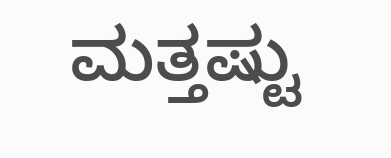ಮತ್ತಷ್ಟು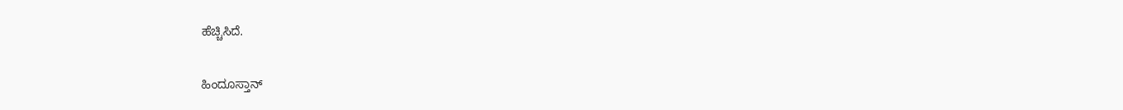ಹೆಚ್ಚಿಸಿದೆ.

ಹಿಂದೂಸ್ತಾನ್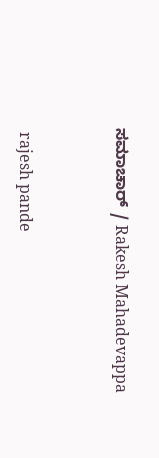ಸಮಾಚಾರ್ / Rakesh Mahadevappa


 rajesh pande